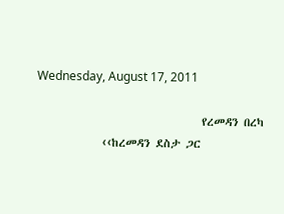Wednesday, August 17, 2011

                                 የረመዳን በረካ
             ‹‹ከረመዳን ደስታ ጋር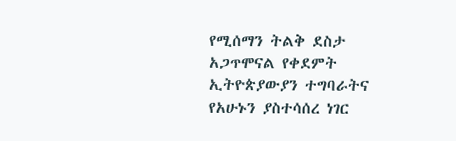የሚሰማን ትልቅ ደስታ አጋጥሞናል የቀደምት ኢትዮጵያውያን ተግባራትና የአሁኑን ያስተሳሰረ ነገር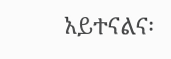አይተናልና፡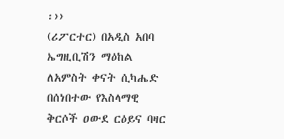፡››
(ሪፖርተር) በአዲስ አበባ ኤግዚቢሽን ማዕከል ለአምስት ቀናት ሲካሔድ በሰነበተው የእስላማዊ ቅርሶች ዐውደ ርዕይና ባዛር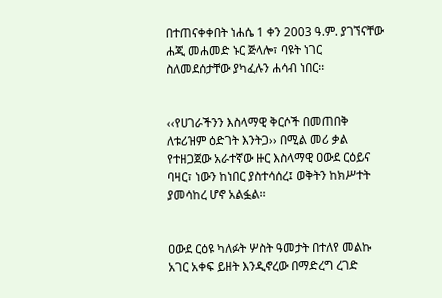በተጠናቀቀበት ነሐሴ 1 ቀን 2003 ዓ.ም. ያገኘናቸው ሐጂ መሐመድ ኑር ጅላሎ፣ ባዩት ነገር ስለመደሰታቸው ያካፈሉን ሐሳብ ነበር፡፡


‹‹የሀገራችንን እስላማዊ ቅርሶች በመጠበቅ ለቱሪዝም ዕድገት እንትጋ›› በሚል መሪ ቃል የተዘጋጀው አራተኛው ዙር እስላማዊ ዐውደ ርዕይና ባዛር፣ ነውን ከነበር ያስተሳሰረ፤ ወቅትን ከክሥተት ያመሳከረ ሆኖ አልፏል፡፡


ዐውደ ርዕዩ ካለፉት ሦስት ዓመታት በተለየ መልኩ አገር አቀፍ ይዘት እንዲኖረው በማድረግ ረገድ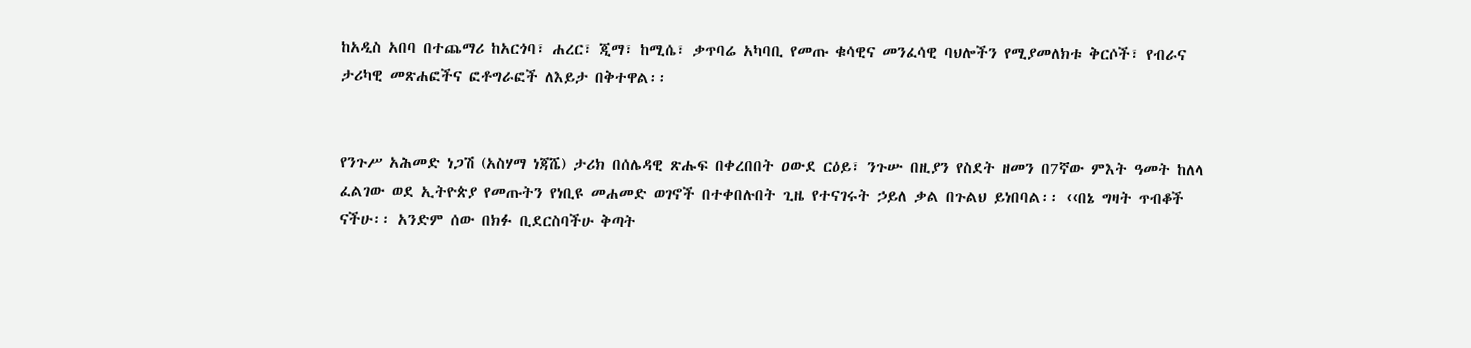ከአዲስ አበባ በተጨማሪ ከአርጎባ፣ ሐረር፣ ጂማ፣ ከሚሴ፣ ቃጥባሬ አካባቢ የመጡ ቁሳዊና መንፈሳዊ ባህሎችን የሚያመለክቱ ቅርሶች፣ የብራና ታሪካዊ መጽሐፎችና ፎቶግራፎች ለእይታ በቅተዋል፡፡


የንጉሥ አሕመድ ነጋሽ (አስሃማ ነጃሼ) ታሪክ በሰሌዳዊ ጽሑፍ በቀረበበት ዐውደ ርዕይ፣ ንጉሡ በዚያን የስደት ዘመን በ7ኛው ምእት ዓመት ከለላ ፈልገው ወደ ኢትዮጵያ የመጡትን የነቢዩ መሐመድ ወገኖች በተቀበሉበት ጊዜ የተናገሩት ኃይለ ቃል በጉልህ ይነበባል፡፡ ‹‹በኔ ግዛት ጥብቆች ናችሁ፡፡ አንድም ሰው በክፉ ቢደርስባችሁ ቅጣት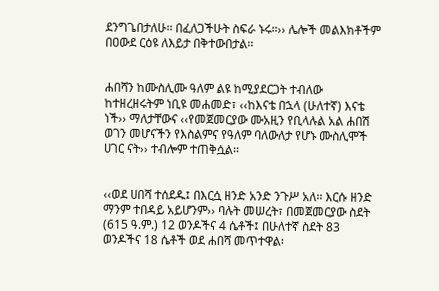ደንግጌበታለሁ፡፡ በፈለጋችሁት ስፍራ ኑሩ፡፡›› ሌሎች መልእክቶችም በዐውደ ርዕዩ ለእይታ በቅተውበታል፡፡


ሐበሻን ከሙስሊሙ ዓለም ልዩ ከሚያደርጋት ተብለው ከተዘረዘሩትም ነቢዩ መሐመድ፣ ‹‹ከእናቴ በኋላ (ሁለተኛ) እናቴ ነች›› ማለታቸውና ‹‹የመጀመርያው ሙአዚን የቢላሉል አል ሐበሽ ወገን መሆናችን የእስልምና የዓለም ባለውለታ የሆኑ ሙስሊሞች ሀገር ናት›› ተብሎም ተጠቅሷል፡፡


‹‹ወደ ሀበሻ ተሰደዱ፤ በእርሷ ዘንድ አንድ ንጉሥ አለ፡፡ እርሱ ዘንድ ማንም ተበዳይ አይሆንም›› ባሉት መሠረት፣ በመጀመርያው ስደት (615 ዓ.ም.) 12 ወንዶችና 4 ሴቶች፤ በሁለተኛ ስደት 83 ወንዶችና 18 ሴቶች ወደ ሐበሻ መጥተዋል፡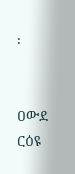፡


ዐውደ ርዕዩ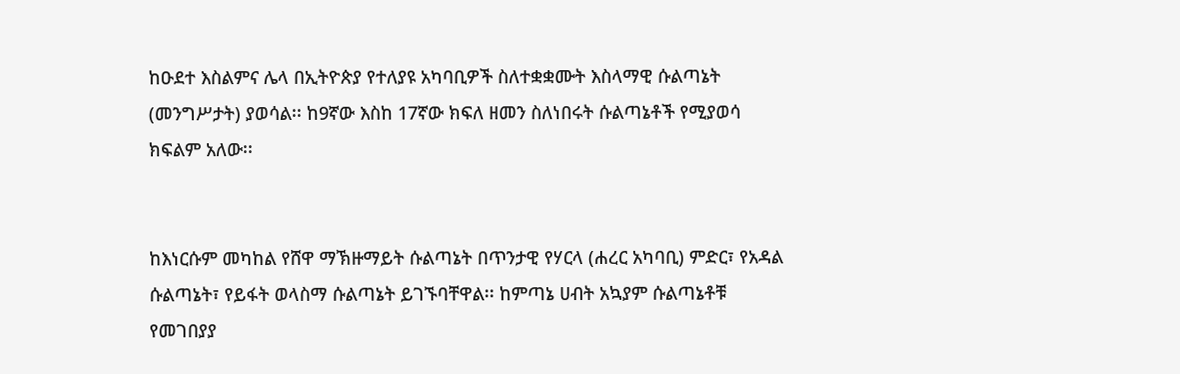ከዑደተ እስልምና ሌላ በኢትዮጵያ የተለያዩ አካባቢዎች ስለተቋቋሙት እስላማዊ ሱልጣኔት (መንግሥታት) ያወሳል፡፡ ከ9ኛው እስከ 17ኛው ክፍለ ዘመን ስለነበሩት ሱልጣኔቶች የሚያወሳ ክፍልም አለው፡፡


ከእነርሱም መካከል የሸዋ ማኽዙማይት ሱልጣኔት በጥንታዊ የሃርላ (ሐረር አካባቢ) ምድር፣ የአዳል ሱልጣኔት፣ የይፋት ወላስማ ሱልጣኔት ይገኙባቸዋል፡፡ ከምጣኔ ሀብት አኳያም ሱልጣኔቶቹ የመገበያያ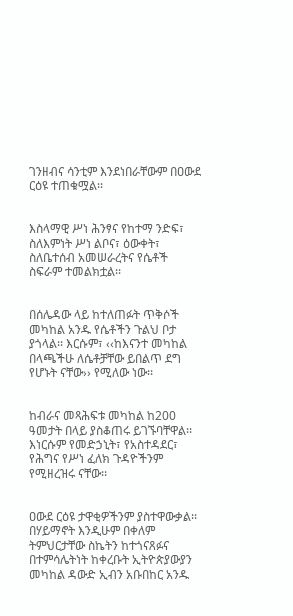ገንዘብና ሳንቲም እንደነበራቸውም በዐውደ ርዕዩ ተጠቁሟል፡፡


እስላማዊ ሥነ ሕንፃና የከተማ ንድፍ፣ ስለእምነት ሥነ ልቦና፣ ዕውቀት፣ ስለቤተሰብ አመሠራረትና የሴቶች ስፍራም ተመልክቷል፡፡


በሰሌዳው ላይ ከተለጠፉት ጥቅሶች መካከል አንዱ የሴቶችን ጉልህ ቦታ ያጎላል፡፡ እርሱም፣ ‹‹ከእናንተ መካከል በላጫችሁ ለሴቶቻቸው ይበልጥ ደግ የሆኑት ናቸው›› የሚለው ነው፡፡


ከብራና መጻሕፍቱ መካከል ከ200 ዓመታት በላይ ያስቆጠሩ ይገኙባቸዋል፡፡ እነርሱም የመድኃኒት፣ የአስተዳደር፣ የሕግና የሥነ ፈለክ ጉዳዮችንም የሚዘረዝሩ ናቸው፡፡


ዐውደ ርዕዩ ታዋቂዎችንም ያስተዋውቃል፡፡ በሃይማኖት እንዲሁም በቀለም ትምህርታቸው ስኬትን ከተጎናጸፉና በተምሳሌትነት ከቀረቡት ኢትዮጵያውያን መካከል ዳውድ ኢብን አቡበከር አንዱ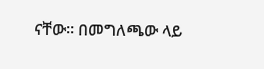ናቸው፡፡ በመግለጫው ላይ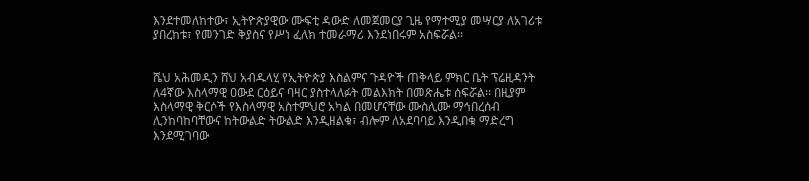እንደተመለከተው፣ ኢትዮጵያዊው ሙፍቲ ዳውድ ለመጀመርያ ጊዜ የማተሚያ መሣርያ ለአገሪቱ ያበረከቱ፣ የመንገድ ቅያስና የሥነ ፈለክ ተመራማሪ እንደነበሩም አስፍሯል፡፡


ሼህ አሕመዲን ሸህ አብዱላሂ የኢትዮጵያ እስልምና ጉዳዮች ጠቅላይ ምክር ቤት ፕሬዚዳንት ለ4ኛው እስላማዊ ዐውደ ርዕይና ባዛር ያስተላለፉት መልእክት በመጽሔቱ ሰፍሯል፡፡ በዚያም እስላማዊ ቅርሶች የእስላማዊ አስተምህሮ አካል በመሆናቸው ሙስሊሙ ማኅበረሰብ ሊንከባከባቸውና ከትውልድ ትውልድ እንዲዘልቁ፣ ብሎም ለአደባባይ እንዲበቁ ማድረግ እንደሚገባው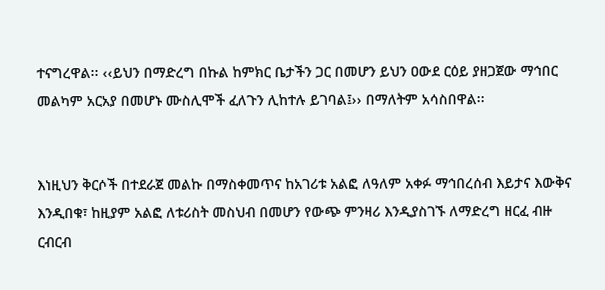ተናግረዋል፡፡ ‹‹ይህን በማድረግ በኩል ከምክር ቤታችን ጋር በመሆን ይህን ዐውደ ርዕይ ያዘጋጀው ማኅበር መልካም አርአያ በመሆኑ ሙስሊሞች ፈለጉን ሊከተሉ ይገባል፤›› በማለትም አሳስበዋል፡፡


እነዚህን ቅርሶች በተደራጀ መልኩ በማስቀመጥና ከአገሪቱ አልፎ ለዓለም አቀፉ ማኅበረሰብ እይታና እውቅና እንዲበቁ፣ ከዚያም አልፎ ለቱሪስት መስህብ በመሆን የውጭ ምንዛሪ እንዲያስገኙ ለማድረግ ዘርፈ ብዙ ርብርብ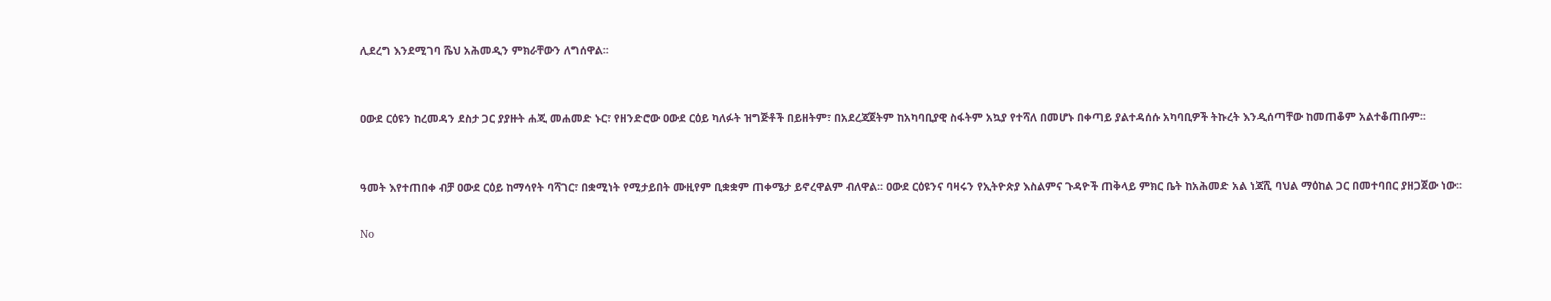ሊደረግ እንደሚገባ ሼህ አሕመዲን ምክራቸውን ለግሰዋል፡፡


ዐውደ ርዕዩን ከረመዳን ደስታ ጋር ያያዙት ሐጂ መሐመድ ኑር፣ የዘንድሮው ዐውደ ርዕይ ካለፉት ዝግጅቶች በይዘትም፣ በአደረጃጀትም ከአካባቢያዊ ስፋትም አኳያ የተሻለ በመሆኑ በቀጣይ ያልተዳሰሱ አካባቢዎች ትኩረት እንዲሰጣቸው ከመጠቆም አልተቆጠቡም፡፡


ዓመት እየተጠበቀ ብቻ ዐውደ ርዕይ ከማሳየት ባሻገር፣ በቋሚነት የሚታይበት ሙዚየም ቢቋቋም ጠቀሜታ ይኖረዋልም ብለዋል፡፡ ዐውደ ርዕዩንና ባዛሩን የኢትዮጵያ እስልምና ጉዳዮች ጠቅላይ ምክር ቤት ከአሕመድ አል ነጃሺ ባህል ማዕከል ጋር በመተባበር ያዘጋጀው ነው፡፡

No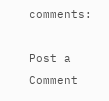comments:

Post a Comment